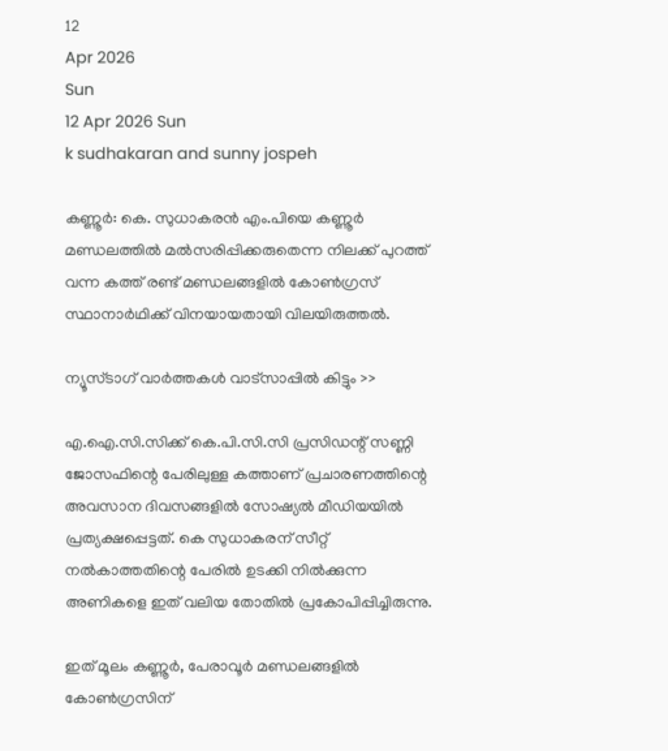12
Apr 2026
Sun
12 Apr 2026 Sun
k sudhakaran and sunny jospeh

കണ്ണൂര്‍: കെ. സുധാകരന്‍ എം.പിയെ കണ്ണൂര്‍ മണ്ഡലത്തില്‍ മല്‍സരിപ്പിക്കരുതെന്ന നിലക്ക് പുറത്ത് വന്ന കത്ത് രണ്ട് മണ്ഡലങ്ങളില്‍ കോണ്‍ഗ്രസ് സ്ഥാനാര്‍ഥിക്ക് വിനയായതായി വിലയിരുത്തല്‍.

ന്യൂസ്ടാഗ് വാര്‍ത്തകള്‍ വാട്‌സാപ്പില്‍ കിട്ടും >>

എ.ഐ.സി.സിക്ക് കെ.പി.സി.സി പ്രസിഡന്റ് സണ്ണി ജോസഫിന്റെ പേരിലുള്ള കത്താണ് പ്രചാരണത്തിന്റെ അവസാന ദിവസങ്ങളില്‍ സോഷ്യല്‍ മീഡിയയില്‍ പ്രത്യക്ഷപ്പെട്ടത്. കെ സുധാകരന് സീറ്റ് നല്‍കാത്തതിന്റെ പേരില്‍ ഉടക്കി നില്‍ക്കുന്ന അണികളെ ഇത് വലിയ തോതില്‍ പ്രകോപിപ്പിച്ചിരുന്നു.

ഇത് മൂലം കണ്ണൂര്‍, പേരാവൂര്‍ മണ്ഡലങ്ങളില്‍ കോണ്‍ഗ്രസിന്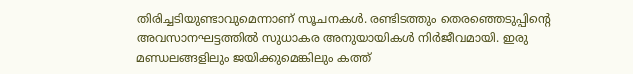തിരിച്ചടിയുണ്ടാവുമെന്നാണ് സൂചനകള്‍. രണ്ടിടത്തും തെരഞ്ഞെടുപ്പിന്റെ അവസാനഘട്ടത്തില്‍ സുധാകര അനുയായികള്‍ നിര്‍ജീവമായി. ഇരു മണ്ഡലങ്ങളിലും ജയിക്കുമെങ്കിലും കത്ത്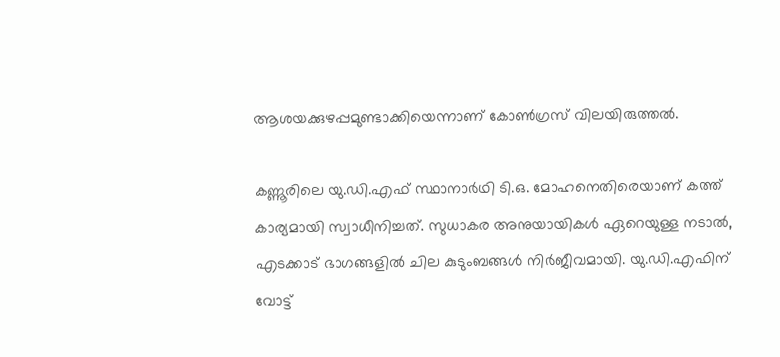ആശയക്കുഴപ്പമുണ്ടാക്കിയെന്നാണ് കോണ്‍ഗ്രസ് വിലയിരുത്തല്‍.

കണ്ണൂരിലെ യു.ഡി.എഫ് സ്ഥാനാര്‍ഥി ടി.ഒ. മോഹനെതിരെയാണ് കത്ത് കാര്യമായി സ്വാധീനിച്ചത്. സുധാകര അനുയായികള്‍ ഏറെയുള്ള നടാല്‍, എടക്കാട് ഭാഗങ്ങളില്‍ ചില കുടുംബങ്ങള്‍ നിര്‍ജീവമായി. യു.ഡി.എഫിന് വോട്ട്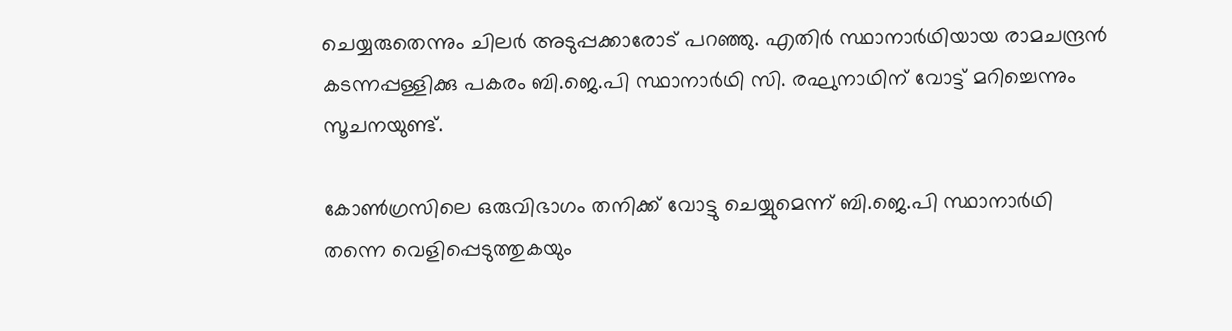ചെയ്യരുതെന്നും ചിലര്‍ അടുപ്പക്കാരോട് പറഞ്ഞു. എതിര്‍ സ്ഥാനാര്‍ഥിയായ രാമചന്ദ്രന്‍ കടന്നപ്പള്ളിക്കു പകരം ബി.ജെ.പി സ്ഥാനാര്‍ഥി സി. രഘുനാഥിന് വോട്ട് മറിച്ചെന്നും സൂചനയുണ്ട്.

കോണ്‍ഗ്രസിലെ ഒരുവിഭാഗം തനിക്ക് വോട്ടു ചെയ്യുമെന്ന് ബി.ജെ.പി സ്ഥാനാര്‍ഥി തന്നെ വെളിപ്പെടുത്തുകയും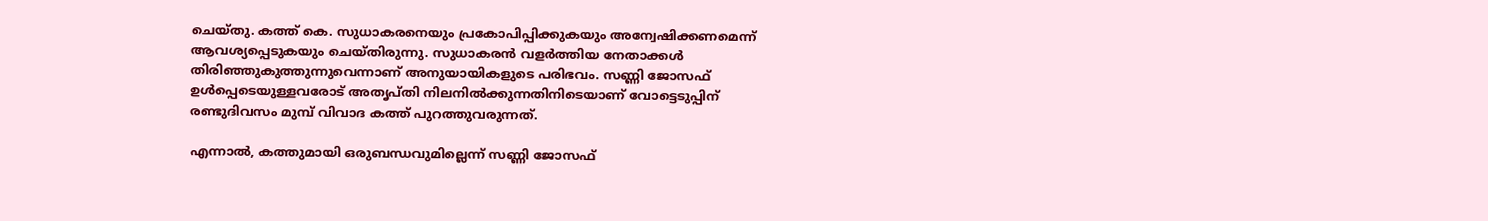ചെയ്തു. കത്ത് കെ. സുധാകരനെയും പ്രകോപിപ്പിക്കുകയും അന്വേഷിക്കണമെന്ന് ആവശ്യപ്പെടുകയും ചെയ്തിരുന്നു. സുധാകരന്‍ വളര്‍ത്തിയ നേതാക്കള്‍ തിരിഞ്ഞുകുത്തുന്നുവെന്നാണ് അനുയായികളുടെ പരിഭവം. സണ്ണി ജോസഫ് ഉള്‍പ്പെടെയുള്ളവരോട് അതൃപ്തി നിലനില്‍ക്കുന്നതിനിടെയാണ് വോട്ടെടുപ്പിന് രണ്ടുദിവസം മുമ്പ് വിവാദ കത്ത് പുറത്തുവരുന്നത്.

എന്നാല്‍, കത്തുമായി ഒരുബന്ധവുമില്ലെന്ന് സണ്ണി ജോസഫ്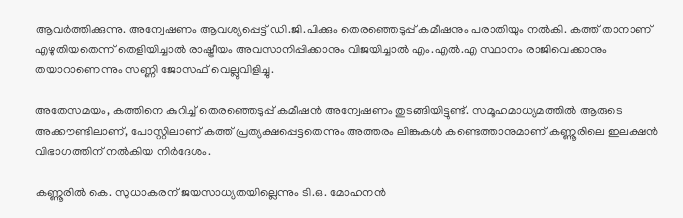ആവര്‍ത്തിക്കുന്നു. അന്വേഷണം ആവശ്യപ്പെട്ട് ഡി.ജി.പിക്കും തെരഞ്ഞെടുപ്പ് കമീഷനും പരാതിയും നല്‍കി. കത്ത് താനാണ് എഴുതിയതെന്ന് തെളിയിച്ചാല്‍ രാഷ്ട്രീയം അവസാനിപ്പിക്കാനും വിജയിച്ചാല്‍ എം.എല്‍.എ സ്ഥാനം രാജിവെക്കാനും തയാറാണെന്നും സണ്ണി ജോസഫ് വെല്ലുവിളിച്ചു.

അതേസമയം, കത്തിനെ കുറിച്ച് തെരഞ്ഞെടുപ്പ് കമീഷന്‍ അന്വേഷണം തുടങ്ങിയിട്ടുണ്ട്. സമൂഹമാധ്യമത്തില്‍ ആരുടെ അക്കൗണ്ടിലാണ്, പോസ്റ്റിലാണ് കത്ത് പ്രത്യക്ഷപ്പെട്ടതെന്നും അത്തരം ലിങ്കുകള്‍ കണ്ടെത്താനുമാണ് കണ്ണൂരിലെ ഇലക്ഷന്‍ വിഭാഗത്തിന് നല്‍കിയ നിര്‍ദേശം.

കണ്ണൂരില്‍ കെ. സുധാകരന് ജയസാധ്യതയില്ലെന്നും ടി.ഒ. മോഹനന്‍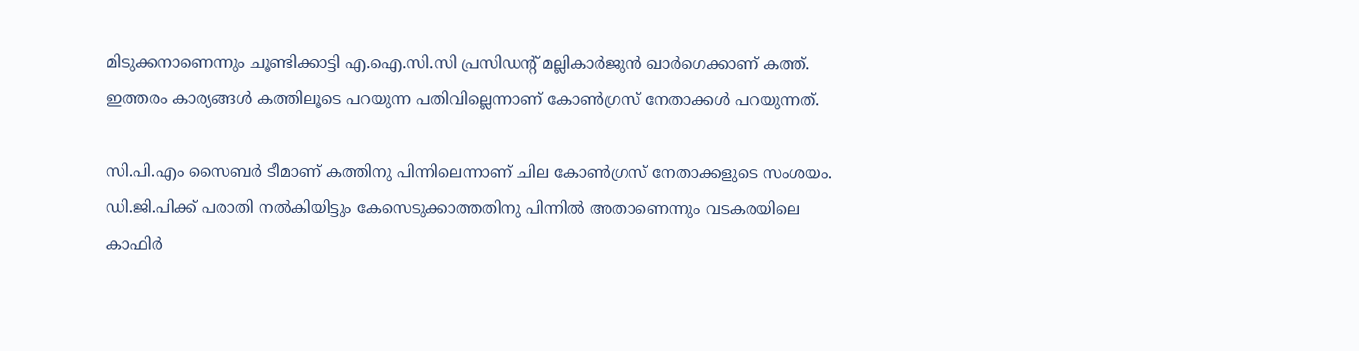മിടുക്കനാണെന്നും ചൂണ്ടിക്കാട്ടി എ.ഐ.സി.സി പ്രസിഡന്റ് മല്ലികാര്‍ജുന്‍ ഖാര്‍ഗെക്കാണ് കത്ത്. ഇത്തരം കാര്യങ്ങള്‍ കത്തിലൂടെ പറയുന്ന പതിവില്ലെന്നാണ് കോണ്‍ഗ്രസ് നേതാക്കള്‍ പറയുന്നത്.

സി.പി.എം സൈബര്‍ ടീമാണ് കത്തിനു പിന്നിലെന്നാണ് ചില കോണ്‍ഗ്രസ് നേതാക്കളുടെ സംശയം. ഡി.ജി.പിക്ക് പരാതി നല്‍കിയിട്ടും കേസെടുക്കാത്തതിനു പിന്നില്‍ അതാണെന്നും വടകരയിലെ കാഫിര്‍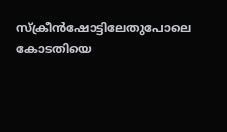സ്‌ക്രീന്‍ഷോട്ടിലേതുപോലെ കോടതിയെ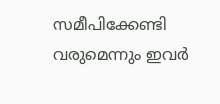സമീപിക്കേണ്ടി വരുമെന്നും ഇവര്‍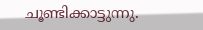ചൂണ്ടിക്കാട്ടുന്നു.